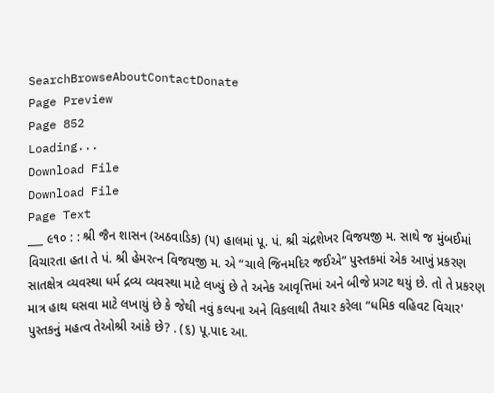SearchBrowseAboutContactDonate
Page Preview
Page 852
Loading...
Download File
Download File
Page Text
___ ૯૧૦ : : શ્રી જૈન શાસન (અઠવાડિક) (૫) હાલમાં પૂ. પં. શ્રી ચંદ્રશેખર વિજયજી મ. સાથે જ મુંબઈમાં વિચારતા હતા તે પં. શ્રી હેમરત્ન વિજયજી મ. એ “ચાલે જિનમદિર જઈએ” પુસ્તકમાં એક આખું પ્રકરણ સાતક્ષેત્ર વ્યવસ્થા ધર્મ દ્રવ્ય વ્યવસ્થા માટે લખ્યું છે તે અનેક આવૃત્તિમાં અને બીજે પ્રગટ થયું છે. તો તે પ્રકરણ માત્ર હાથ ઘસવા માટે લખાયું છે કે જેથી નવું કલ્પના અને વિકલાથી તૈયાર કરેલા “ધમિક વહિવટ વિચાર' પુસ્તકનું મહત્વ તેઓશ્રી આંકે છે? . (૬) પૂ.પાદ આ.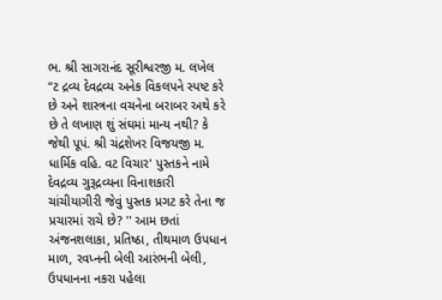ભ. શ્રી સાગરાનંદ સૂરીશ્વરજી મ. લખેલ “ટ દ્રવ્ય દેવદ્રવ્ય અનેક વિકલપને સ્પષ્ટ કરે છે અને શાસ્ત્રના વચનેના બરાબર અથે કરે છે તે લખાણ શું સંઘમાં માન્ય નથી? કે જેથી પૂપં. શ્રી ચંદ્રશેખર વિજયજી મ. ધાર્મિક વહિ. વટ વિચાર' પુસ્તકને નામે દેવદ્રવ્ય ગુરૂદ્રવ્યના વિનાશકારી ચાંચીયાગીરી જેવું પુસ્તક પ્રગટ કરે તેના જ પ્રચારમાં રાચે છે? '' આમ છતાં અંજનશલાકા, પ્રતિષ્ઠા, તીથમાળ ઉપધાન માળ, રવપ્નની બેલી આરંભની બેલી, ઉપધાનના નકરા પહેલા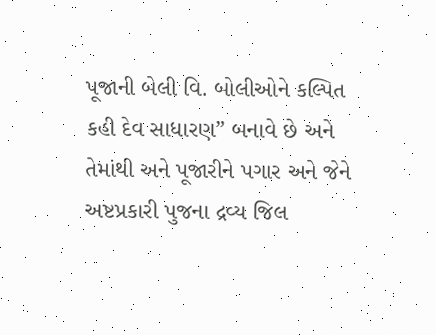પૂજાની બેલી વિ. બોલીઓને કલ્પિત કહી દેવ સાધારણ” બનાવે છે અને તેમાંથી અને પૂજારીને પગાર અને જેને અષ્ટપ્રકારી પુજના દ્રવ્ય જિલ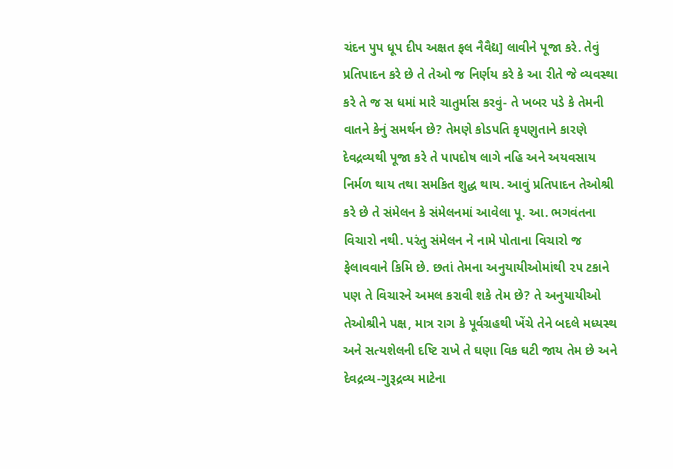ચંદન પુપ ધૂપ દીપ અક્ષત ફલ નૈવૈદ્ય] લાવીને પૂજા કરે. તેવું પ્રતિપાદન કરે છે તે તેઓ જ નિર્ણય કરે કે આ રીતે જે વ્યવસ્થા કરે તે જ સ ધમાં મારે ચાતુર્માસ કરવું- તે ખબર પડે કે તેમની વાતને કેનું સમર્થન છે? તેમણે કોડપતિ કૃપણુતાને કારણે દેવદ્રવ્યથી પૂજા કરે તે પાપદોષ લાગે નહિ અને અયવસાય નિર્મળ થાય તથા સમકિત શુદ્ધ થાય. આવું પ્રતિપાદન તેઓશ્રી કરે છે તે સંમેલન કે સંમેલનમાં આવેલા પૂ. આ. ભગવંતના વિચારો નથી. પરંતુ સંમેલન ને નામે પોતાના વિચારો જ ફેલાવવાને કિમિ છે. છતાં તેમના અનુયાયીઓમાંથી ૨૫ ટકાને પણ તે વિચારને અમલ કરાવી શકે તેમ છે? તે અનુયાયીઓ તેઓશ્રીને પક્ષ, માત્ર રાગ કે પૂર્વગ્રહથી ખેંચે તેને બદલે મધ્યસ્થ અને સત્યશેલની દષ્ટિ રાખે તે ઘણા વિક ઘટી જાય તેમ છે અને દેવદ્રવ્ય-ગુરૂદ્રવ્ય માટેના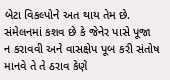બેટા વિકલ્પોને અત થાય તેમ છે. સંમેલનમાં કશવ છે કે જેનેર પાસે પૂજા ન કરાવવી અને વાસક્ષેપ પૂબ કરી સંતોષ માનવે તે તે ઠરાવ કેણે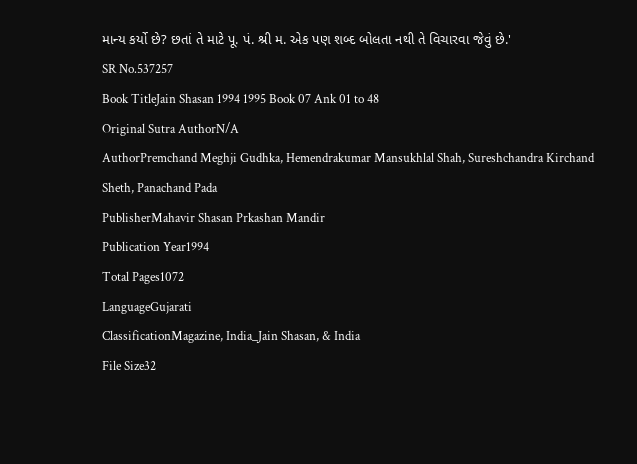માન્ય કર્યો છે? છતાં તે માટે પૂ. પં. શ્રી મ. એક પણ શબ્દ બોલતા નથી તે વિચારવા જેવું છે.'
SR No.537257
Book TitleJain Shasan 1994 1995 Book 07 Ank 01 to 48
Original Sutra AuthorN/A
AuthorPremchand Meghji Gudhka, Hemendrakumar Mansukhlal Shah, Sureshchandra Kirchand Sheth, Panachand Pada
PublisherMahavir Shasan Prkashan Mandir
Publication Year1994
Total Pages1072
LanguageGujarati
ClassificationMagazine, India_Jain Shasan, & India
File Size32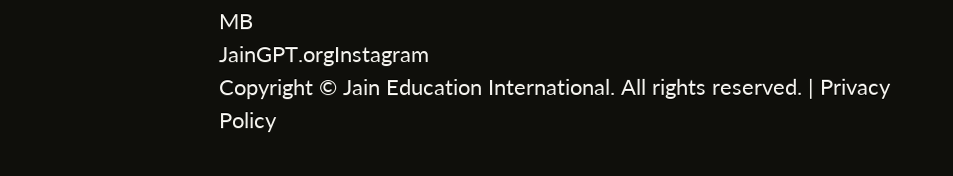MB
JainGPT.orgInstagram
Copyright © Jain Education International. All rights reserved. | Privacy Policy